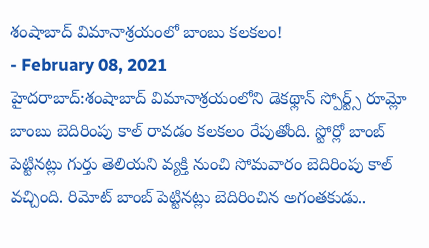శంషాబాద్ విమానాశ్రయంలో బాంబు కలకలం!
- February 08, 2021
హైదరాబాద్:శంషాబాద్ విమానాశ్రయంలోని డెకథ్లాన్ స్పోర్ట్స్ రూమ్లో బాంబు బెదిరింపు కాల్ రావడం కలకలం రేపుతోంది. స్టోర్లో బాంబ్ పెట్టినట్లు గుర్తు తెలియని వ్యక్తి నుంచి సోమవారం బెదిరింపు కాల్ వచ్చింది. రిమోట్ బాంబ్ పెట్టినట్లు బెదిరించిన అగంతకుడు..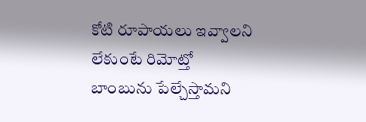కోటి రూపాయలు ఇవ్వాలని లేకుంటే రిమోట్తో బాంబును పేల్చేస్తామని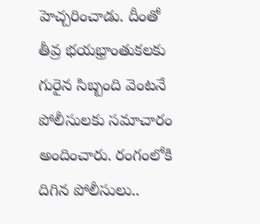హెచ్చరించాడు. దీంతో తీవ్ర భయభ్రాంతుకలకు గురైన సిబ్బంది వెంటనే పోలీసులకు సమాచారం అందించారు. రంగంలోకి దిగిన పోలీసులు..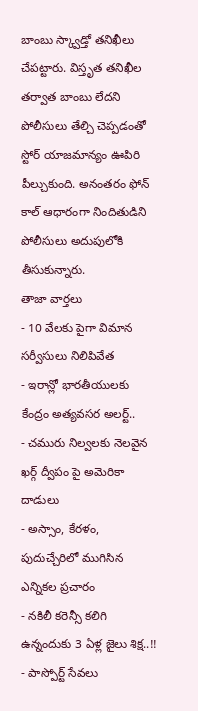బాంబు స్క్వాడ్తో తనిఖీలు చేపట్టారు. విస్తృత తనిఖీల తర్వాత బాంబు లేదని పోలీసులు తేల్చి చెప్పడంతో స్టోర్ యాజమాన్యం ఊపిరి పీల్చుకుంది. అనంతరం ఫోన్ కాల్ ఆధారంగా నిందితుడిని పోలీసులు అదుపులోకి తీసుకున్నారు.
తాజా వార్తలు
- 10 వేలకు పైగా విమాన సర్వీసులు నిలిపివేత
- ఇరాన్లో భారతీయులకు కేంద్రం అత్యవసర అలర్ట్..
- చమురు నిల్వలకు నెలవైన ఖర్గ్ ద్వీపం పై అమెరికా దాడులు
- అస్సాం, కేరళం, పుదుచ్చేరిలో ముగిసిన ఎన్నికల ప్రచారం
- నకిలీ కరెన్సీ కలిగి ఉన్నందుకు 3 ఏళ్ల జైలు శిక్ష..!!
- పాస్పోర్ట్ సేవలు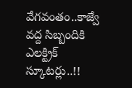వేగవంతం..కాజ్వే వద్ద సిబ్బందికి ఎలక్ట్రిక్ స్కూటర్లు..!!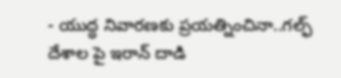- యుద్ధ నివారణకు ప్రయత్నించినా..గల్ఫ్ దేశాల పై ఇరాన్ దాడి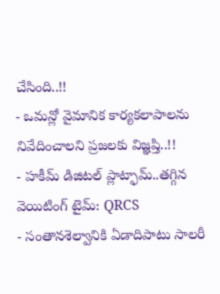చేసింది..!!
- ఒమన్లో వైమానిక కార్యకలాపాలను నివేదించాలని ప్రజలకు విజ్ఞప్తి..!!
- హకీమ్ డిజిటల్ ప్లాట్ఫామ్..తగ్గిన వెయిటింగ్ టైమ్: QRCS
- సంతానశెల్వానికి ఏడాదిపాటు సాలరీ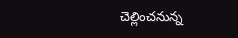చెల్లించనున్న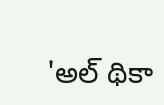'అల్ థికా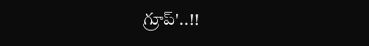గ్రూప్'..!!